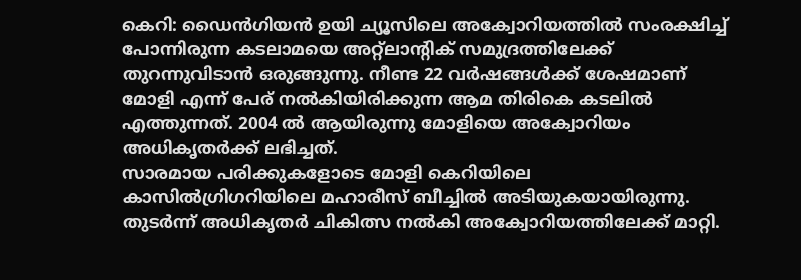കെറി: ഡൈൻഗിയൻ ഉയി ച്യൂസിലെ അക്വോറിയത്തിൽ സംരക്ഷിച്ച് പോന്നിരുന്ന കടലാമയെ അറ്റ്ലാന്റിക് സമുദ്രത്തിലേക്ക് തുറന്നുവിടാൻ ഒരുങ്ങുന്നു. നീണ്ട 22 വർഷങ്ങൾക്ക് ശേഷമാണ് മോളി എന്ന് പേര് നൽകിയിരിക്കുന്ന ആമ തിരികെ കടലിൽ എത്തുന്നത്. 2004 ൽ ആയിരുന്നു മോളിയെ അക്വോറിയം അധികൃതർക്ക് ലഭിച്ചത്.
സാരമായ പരിക്കുകളോടെ മോളി കെറിയിലെ
കാസിൽഗ്രിഗറിയിലെ മഹാരീസ് ബീച്ചിൽ അടിയുകയായിരുന്നു. തുടർന്ന് അധികൃതർ ചികിത്സ നൽകി അക്വോറിയത്തിലേക്ക് മാറ്റി.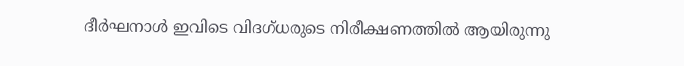ദീർഘനാൾ ഇവിടെ വിദഗ്ധരുടെ നിരീക്ഷണത്തിൽ ആയിരുന്നു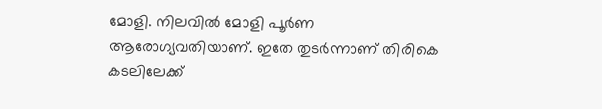മോളി. നിലവിൽ മോളി പൂർണ ആരോഗ്യവതിയാണ്. ഇതേ തുടർന്നാണ് തിരികെ കടലിലേക്ക്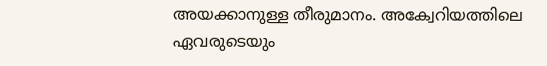അയക്കാനുള്ള തീരുമാനം. അക്വേറിയത്തിലെ ഏവരുടെയും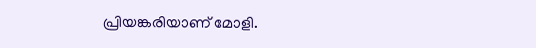പ്രിയങ്കരിയാണ് മോളി.